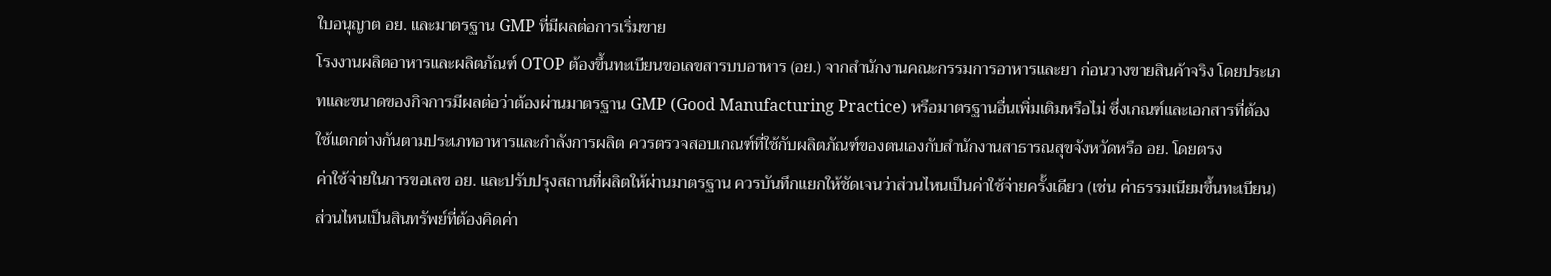ใบอนุญาต อย. และมาตรฐาน GMP ที่มีผลต่อการเริ่มขาย
โรงงานผลิตอาหารและผลิตภัณฑ์ OTOP ต้องขึ้นทะเบียนขอเลขสารบบอาหาร (อย.) จากสำนักงานคณะกรรมการอาหารและยา ก่อนวางขายสินค้าจริง โดยประเภทและขนาดของกิจการมีผลต่อว่าต้องผ่านมาตรฐาน GMP (Good Manufacturing Practice) หรือมาตรฐานอื่นเพิ่มเติมหรือไม่ ซึ่งเกณฑ์และเอกสารที่ต้องใช้แตกต่างกันตามประเภทอาหารและกำลังการผลิต ควรตรวจสอบเกณฑ์ที่ใช้กับผลิตภัณฑ์ของตนเองกับสำนักงานสาธารณสุขจังหวัดหรือ อย. โดยตรง
ค่าใช้จ่ายในการขอเลข อย. และปรับปรุงสถานที่ผลิตให้ผ่านมาตรฐาน ควรบันทึกแยกให้ชัดเจนว่าส่วนไหนเป็นค่าใช้จ่ายครั้งเดียว (เช่น ค่าธรรมเนียมขึ้นทะเบียน) ส่วนไหนเป็นสินทรัพย์ที่ต้องคิดค่า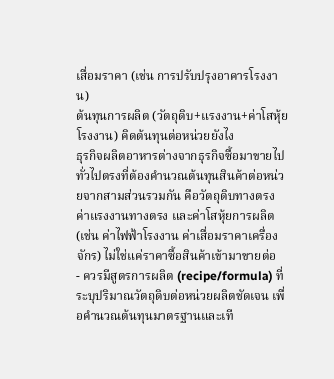เสื่อมราคา (เช่น การปรับปรุงอาคารโรงงาน)
ต้นทุนการผลิต (วัตถุดิบ+แรงงาน+ค่าโสหุ้ยโรงงาน) คิดต้นทุนต่อหน่วยยังไง
ธุรกิจผลิตอาหารต่างจากธุรกิจซื้อมาขายไปทั่วไปตรงที่ต้องคำนวณต้นทุนสินค้าต่อหน่วยจากสามส่วนรวมกัน คือวัตถุดิบทางตรง ค่าแรงงานทางตรง และค่าโสหุ้ยการผลิต (เช่น ค่าไฟฟ้าโรงงาน ค่าเสื่อมราคาเครื่องจักร) ไม่ใช่แค่ราคาซื้อสินค้าเข้ามาขายต่อ
- ควรมีสูตรการผลิต (recipe/formula) ที่ระบุปริมาณวัตถุดิบต่อหน่วยผลิตชัดเจน เพื่อคำนวณต้นทุนมาตรฐานและเที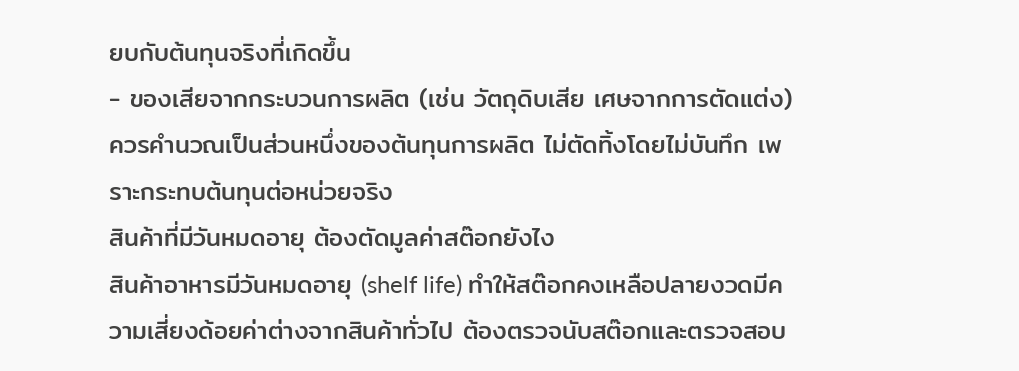ยบกับต้นทุนจริงที่เกิดขึ้น
- ของเสียจากกระบวนการผลิต (เช่น วัตถุดิบเสีย เศษจากการตัดแต่ง) ควรคำนวณเป็นส่วนหนึ่งของต้นทุนการผลิต ไม่ตัดทิ้งโดยไม่บันทึก เพราะกระทบต้นทุนต่อหน่วยจริง
สินค้าที่มีวันหมดอายุ ต้องตัดมูลค่าสต๊อกยังไง
สินค้าอาหารมีวันหมดอายุ (shelf life) ทำให้สต๊อกคงเหลือปลายงวดมีความเสี่ยงด้อยค่าต่างจากสินค้าทั่วไป ต้องตรวจนับสต๊อกและตรวจสอบ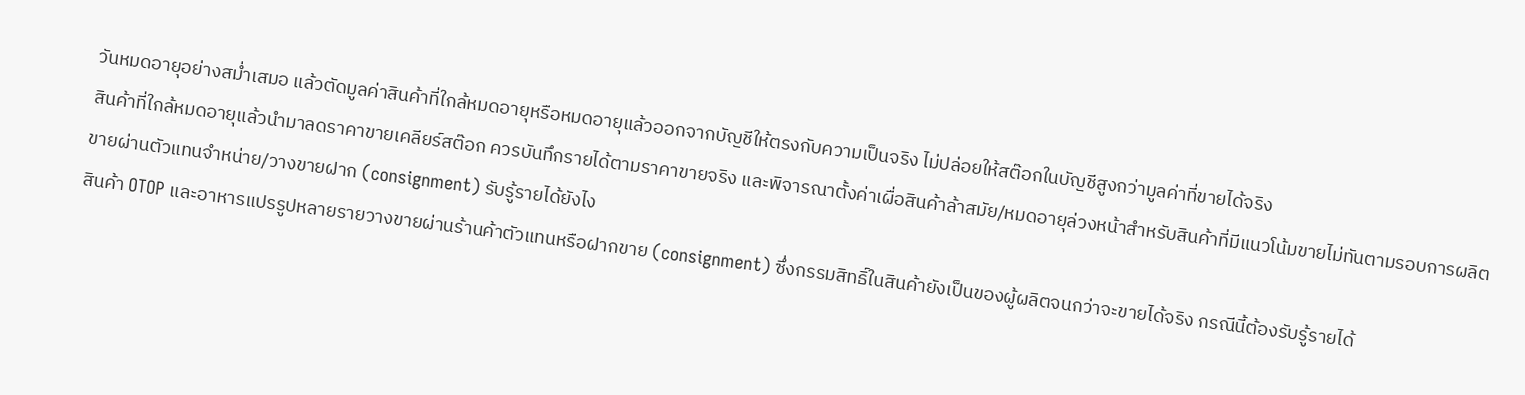วันหมดอายุอย่างสม่ำเสมอ แล้วตัดมูลค่าสินค้าที่ใกล้หมดอายุหรือหมดอายุแล้วออกจากบัญชีให้ตรงกับความเป็นจริง ไม่ปล่อยให้สต๊อกในบัญชีสูงกว่ามูลค่าที่ขายได้จริง
สินค้าที่ใกล้หมดอายุแล้วนำมาลดราคาขายเคลียร์สต๊อก ควรบันทึกรายได้ตามราคาขายจริง และพิจารณาตั้งค่าเผื่อสินค้าล้าสมัย/หมดอายุล่วงหน้าสำหรับสินค้าที่มีแนวโน้มขายไม่ทันตามรอบการผลิต
ขายผ่านตัวแทนจำหน่าย/วางขายฝาก (consignment) รับรู้รายได้ยังไง
สินค้า OTOP และอาหารแปรรูปหลายรายวางขายผ่านร้านค้าตัวแทนหรือฝากขาย (consignment) ซึ่งกรรมสิทธิ์ในสินค้ายังเป็นของผู้ผลิตจนกว่าจะขายได้จริง กรณีนี้ต้องรับรู้รายได้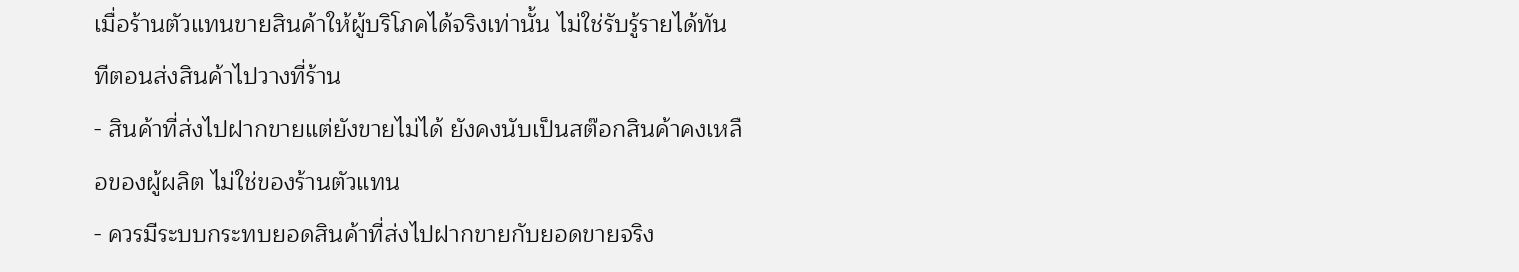เมื่อร้านตัวแทนขายสินค้าให้ผู้บริโภคได้จริงเท่านั้น ไม่ใช่รับรู้รายได้ทันทีตอนส่งสินค้าไปวางที่ร้าน
- สินค้าที่ส่งไปฝากขายแต่ยังขายไม่ได้ ยังคงนับเป็นสต๊อกสินค้าคงเหลือของผู้ผลิต ไม่ใช่ของร้านตัวแทน
- ควรมีระบบกระทบยอดสินค้าที่ส่งไปฝากขายกับยอดขายจริง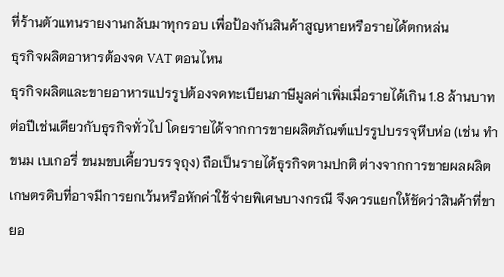ที่ร้านตัวแทนรายงานกลับมาทุกรอบ เพื่อป้องกันสินค้าสูญหายหรือรายได้ตกหล่น
ธุรกิจผลิตอาหารต้องจด VAT ตอนไหน
ธุรกิจผลิตและขายอาหารแปรรูปต้องจดทะเบียนภาษีมูลค่าเพิ่มเมื่อรายได้เกิน 1.8 ล้านบาทต่อปีเช่นเดียวกับธุรกิจทั่วไป โดยรายได้จากการขายผลิตภัณฑ์แปรรูปบรรจุหีบห่อ (เช่น ทำขนม เบเกอรี่ ขนมขบเคี้ยวบรรจุถุง) ถือเป็นรายได้ธุรกิจตามปกติ ต่างจากการขายผลผลิตเกษตรดิบที่อาจมีการยกเว้นหรือหักค่าใช้จ่ายพิเศษบางกรณี จึงควรแยกให้ชัดว่าสินค้าที่ขายอ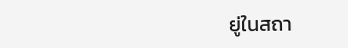ยู่ในสถา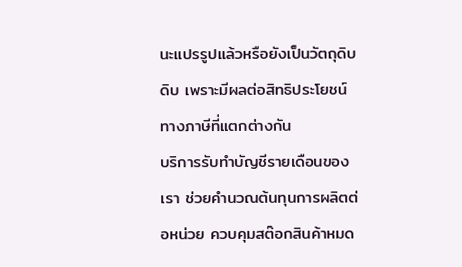นะแปรรูปแล้วหรือยังเป็นวัตถุดิบดิบ เพราะมีผลต่อสิทธิประโยชน์ทางภาษีที่แตกต่างกัน
บริการรับทำบัญชีรายเดือนของเรา ช่วยคำนวณต้นทุนการผลิตต่อหน่วย ควบคุมสต๊อกสินค้าหมด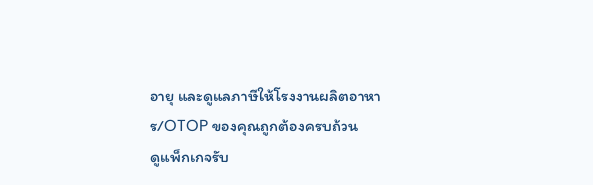อายุ และดูแลภาษีให้โรงงานผลิตอาหาร/OTOP ของคุณถูกต้องครบถ้วน
ดูแพ็กเกจรับ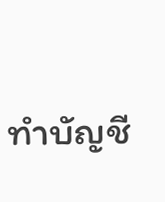ทำบัญชี